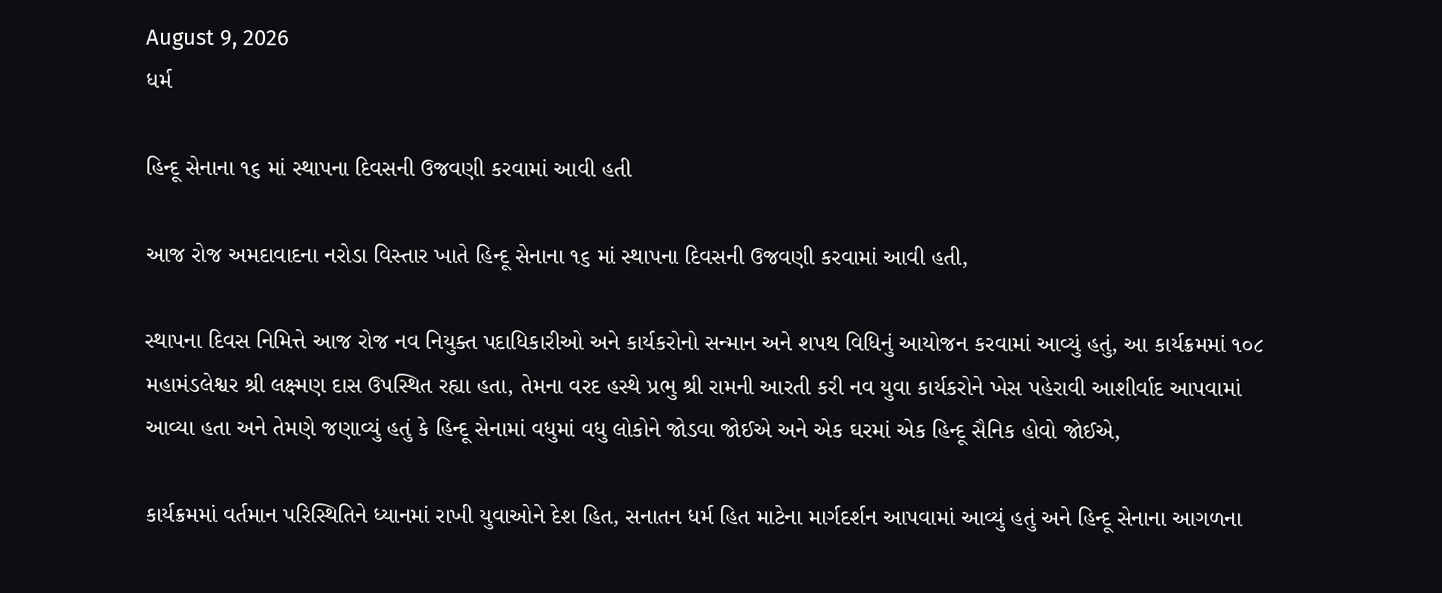August 9, 2026
ધર્મ

હિન્દૂ સેનાના ૧૬ માં સ્થાપના દિવસની ઉજવણી કરવામાં આવી હતી

આજ રોજ અમદાવાદના નરોડા વિસ્તાર ખાતે હિન્દૂ સેનાના ૧૬ માં સ્થાપના દિવસની ઉજવણી કરવામાં આવી હતી,

સ્થાપના દિવસ નિમિત્તે આજ રોજ નવ નિયુક્ત પદાધિકારીઓ અને કાર્યકરોનો સન્માન અને શપથ વિધિનું આયોજન કરવામાં આવ્યું હતું, આ કાર્યક્રમમાં ૧૦૮ મહામંડલેશ્વર શ્રી લક્ષ્મણ દાસ ઉપસ્થિત રહ્યા હતા, તેમના વરદ હસ્થે પ્રભુ શ્રી રામની આરતી કરી નવ યુવા કાર્યકરોને ખેસ પહેરાવી આશીર્વાદ આપવામાં આવ્યા હતા અને તેમણે જણાવ્યું હતું કે હિન્દૂ સેનામાં વધુમાં વધુ લોકોને જોડવા જોઈએ અને એક ઘરમાં એક હિન્દૂ સૈનિક હોવો જોઈએ,

કાર્યક્રમમાં વર્તમાન પરિસ્થિતિને ધ્યાનમાં રાખી યુવાઓને દેશ હિત, સનાતન ધર્મ હિત માટેના માર્ગદર્શન આપવામાં આવ્યું હતું અને હિન્દૂ સેનાના આગળના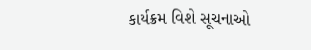કાર્યક્રમ વિશે સૂચનાઓ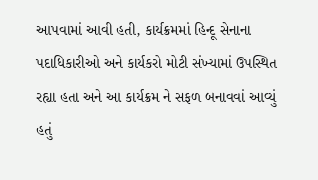આપવામાં આવી હતી, કાર્યક્રમમાં હિન્દૂ સેનાના પદાધિકારીઓ અને કાર્યકરો મોટી સંખ્યામાં ઉપસ્થિત રહ્યા હતા અને આ કાર્યક્રમ ને સફળ બનાવવાં આવ્યું હતું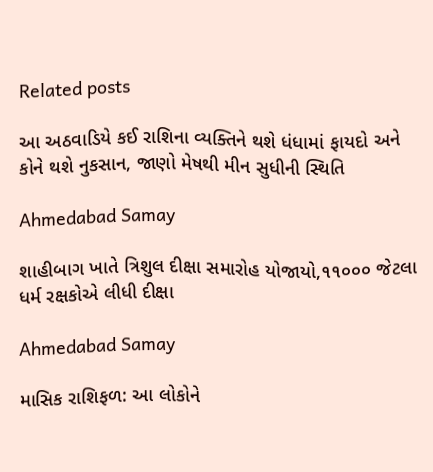Related posts

આ અઠવાડિયે કઈ રાશિના વ્યક્તિને થશે ધંધામાં ફાયદો અને કોને થશે નુકસાન, જાણો મેષથી મીન સુધીની સ્થિતિ

Ahmedabad Samay

શાહીબાગ ખાતે ત્રિશુલ દીક્ષા સમારોહ યોજાયો,૧૧૦૦૦ જેટલા ધર્મ રક્ષકોએ લીધી દીક્ષા

Ahmedabad Samay

માસિક રાશિફળ: આ લોકોને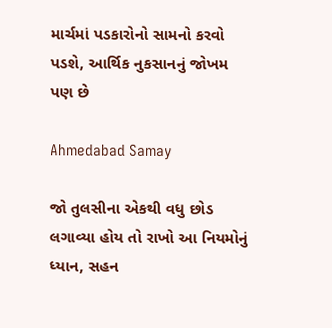માર્ચમાં પડકારોનો સામનો કરવો પડશે, આર્થિક નુકસાનનું જોખમ પણ છે

Ahmedabad Samay

જો તુલસીના એકથી વધુ છોડ લગાવ્યા હોય તો રાખો આ નિયમોનું ધ્યાન, સહન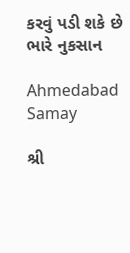કરવું પડી શકે છે ભારે નુકસાન

Ahmedabad Samay

શ્રી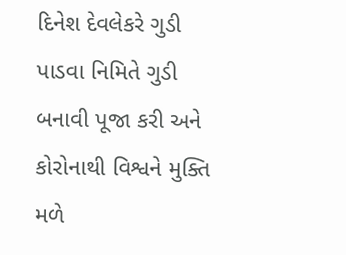દિનેશ દેવલેકરે ગુડી પાડવા નિમિતે ગુડી બનાવી પૂજા કરી અને કોરોનાથી વિશ્વને મુક્તિ મળે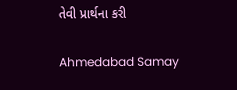તેવી પ્રાર્થના કરી

Ahmedabad Samay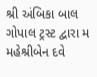શ્રી અંબિકા બાલ ગોપાલ ટ્રસ્ટ દ્વારા મ મહેશ્રીબેન દવે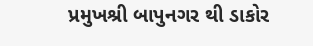પ્રમુખશ્રી બાપુનગર થી ડાકોર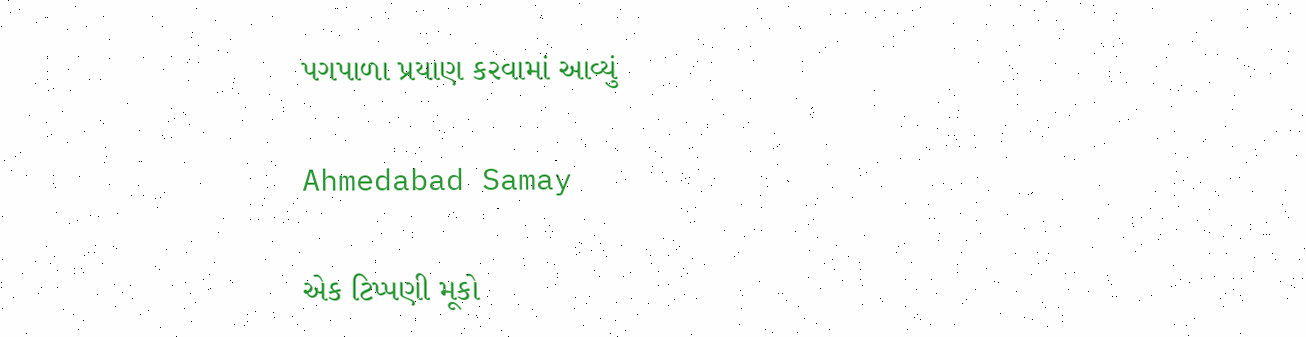પગપાળા પ્રયાણ કરવામાં આવ્યું

Ahmedabad Samay

એક ટિપ્પણી મૂકો